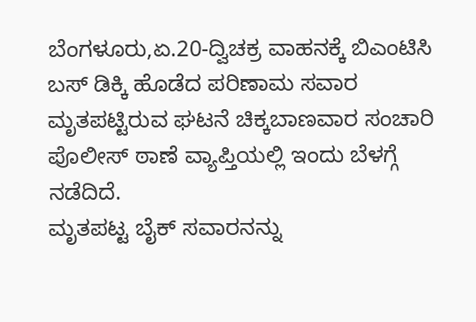ಬೆಂಗಳೂರು,ಏ.20-ದ್ವಿಚಕ್ರ ವಾಹನಕ್ಕೆ ಬಿಎಂಟಿಸಿ ಬಸ್ ಡಿಕ್ಕಿ ಹೊಡೆದ ಪರಿಣಾಮ ಸವಾರ ಮೃತಪಟ್ಟಿರುವ ಘಟನೆ ಚಿಕ್ಕಬಾಣವಾರ ಸಂಚಾರಿ ಪೊಲೀಸ್ ಠಾಣೆ ವ್ಯಾಪ್ತಿಯಲ್ಲಿ ಇಂದು ಬೆಳಗ್ಗೆ ನಡೆದಿದೆ.
ಮೃತಪಟ್ಟ ಬೈಕ್ ಸವಾರನನ್ನು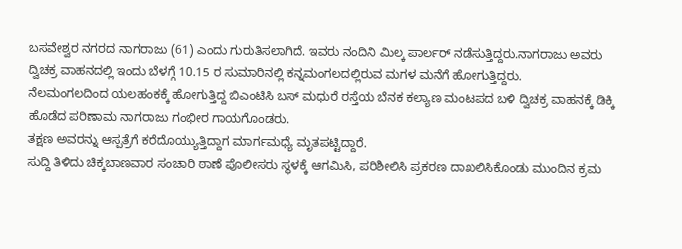ಬಸವೇಶ್ವರ ನಗರದ ನಾಗರಾಜು (61) ಎಂದು ಗುರುತಿಸಲಾಗಿದೆ. ಇವರು ನಂದಿನಿ ಮಿಲ್ಕ ಪಾರ್ಲರ್ ನಡೆಸುತ್ತಿದ್ದರು.ನಾಗರಾಜು ಅವರು ದ್ವಿಚಕ್ರ ವಾಹನದಲ್ಲಿ ಇಂದು ಬೆಳಗ್ಗೆ 10.15 ರ ಸುಮಾರಿನಲ್ಲಿ ಕನ್ನಮಂಗಲದಲ್ಲಿರುವ ಮಗಳ ಮನೆಗೆ ಹೋಗುತ್ತಿದ್ದರು.
ನೆಲಮಂಗಲದಿಂದ ಯಲಹಂಕಕ್ಕೆ ಹೋಗುತ್ತಿದ್ದ ಬಿಎಂಟಿಸಿ ಬಸ್ ಮಧುರೆ ರಸ್ತೆಯ ಬೆನಕ ಕಲ್ಯಾಣ ಮಂಟಪದ ಬಳಿ ದ್ವಿಚಕ್ರ ವಾಹನಕ್ಕೆ ಡಿಕ್ಕಿ ಹೊಡೆದ ಪರಿಣಾಮ ನಾಗರಾಜು ಗಂಭೀರ ಗಾಯಗೊಂಡರು.
ತಕ್ಷಣ ಅವರನ್ನು ಆಸ್ಪತ್ರೆಗೆ ಕರೆದೊಯ್ಯುತ್ತಿದ್ದಾಗ ಮಾರ್ಗಮಧ್ಯೆ ಮೃತಪಟ್ಟಿದ್ದಾರೆ.
ಸುದ್ದಿ ತಿಳಿದು ಚಿಕ್ಕಬಾಣವಾರ ಸಂಚಾರಿ ಠಾಣೆ ಪೊಲೀಸರು ಸ್ಥಳಕ್ಕೆ ಆಗಮಿಸಿ, ಪರಿಶೀಲಿಸಿ ಪ್ರಕರಣ ದಾಖಲಿಸಿಕೊಂಡು ಮುಂದಿನ ಕ್ರಮ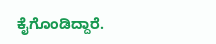ಕೈಗೊಂಡಿದ್ದಾರೆ.